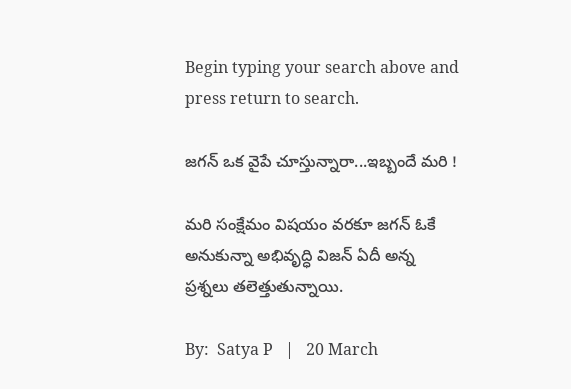Begin typing your search above and press return to search.

జగన్ ఒక వైపే చూస్తున్నారా...ఇబ్బందే మరి !

మరి సంక్షేమం విషయం వరకూ జగన్ ఓకే అనుకున్నా అభివృద్ధి విజన్ ఏదీ అన్న ప్రశ్నలు తలెత్తుతున్నాయి.

By:  Satya P   |   20 March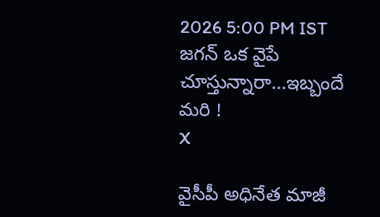2026 5:00 PM IST
జగన్ ఒక వైపే చూస్తున్నారా...ఇబ్బందే మరి !
X

వైసీపీ అధినేత మాజీ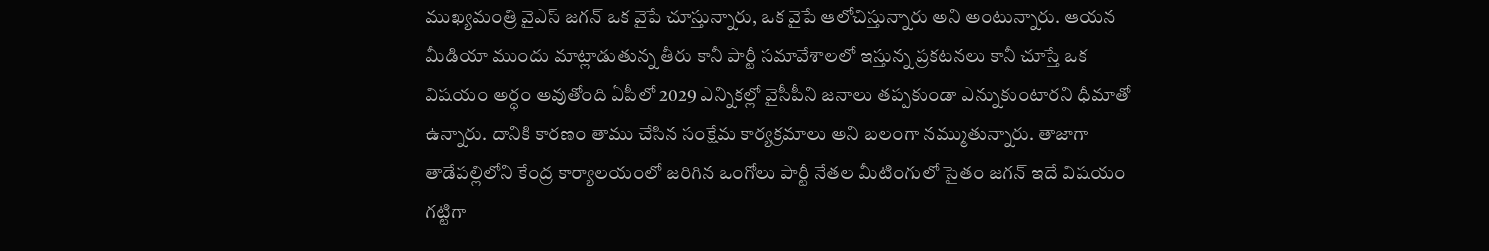ముఖ్యమంత్రి వైఎస్ జగన్ ఒక వైపే చూస్తున్నారు, ఒక వైపే ఆలోచిస్తున్నారు అని అంటున్నారు. ఆయన మీడియా ముందు మాట్లాడుతున్న తీరు కానీ పార్టీ సమావేశాలలో ఇస్తున్న ప్రకటనలు కానీ చూస్తే ఒక విషయం అర్ధం అవుతోంది ఏపీలో 2029 ఎన్నికల్లో వైసీపీని జనాలు తప్పకుండా ఎన్నుకుంటారని ధీమాతో ఉన్నారు. దానికి కారణం తాము చేసిన సంక్షేమ కార్యక్రమాలు అని బలంగా నమ్ముతున్నారు. తాజాగా తాడేపల్లిలోని కేంద్ర కార్యాలయంలో జరిగిన ఒంగోలు పార్టీ నేతల మీటింగులో సైతం జగన్ ఇదే విషయం గట్టిగా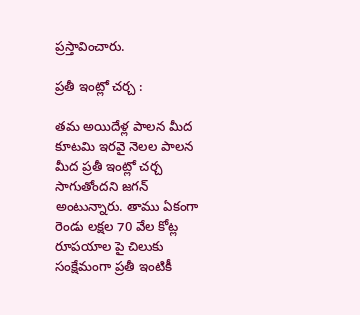ప్రస్తావించారు.

ప్రతీ ఇంట్లో చర్చ :

తమ అయిదేళ్ల పాలన మీద కూటమి ఇరవై నెలల పాలన మీద ప్రతీ ఇంట్లో చర్చ సాగుతోందని జగన్ అంటున్నారు. తాము ఏకంగా రెండు లక్షల 70 వేల కోట్ల రూపయాల పై చిలుకు సంక్షేమంగా ప్రతీ ఇంటికీ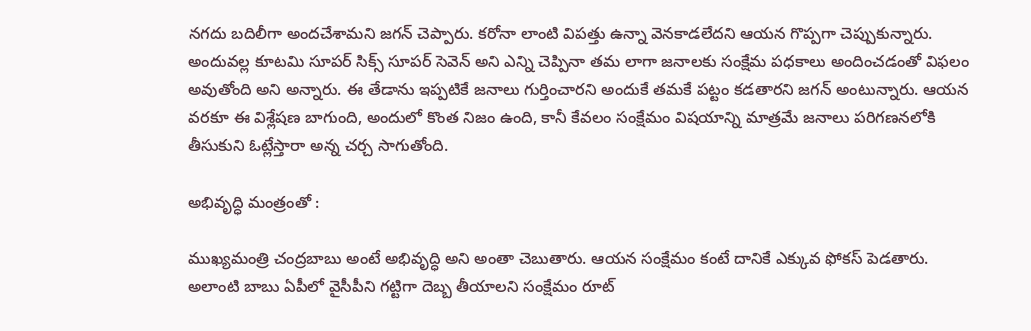నగదు బదిలీగా అందచేశామని జగన్ చెప్పారు. కరోనా లాంటి విపత్తు ఉన్నా వెనకాడలేదని ఆయన గొప్పగా చెప్పుకున్నారు. అందువల్ల కూటమి సూపర్ సిక్స్ సూపర్ సెవెన్ అని ఎన్ని చెప్పినా తమ లాగా జనాలకు సంక్షేమ పధకాలు అందించడంతో విఫలం అవుతోంది అని అన్నారు. ఈ తేడాను ఇప్పటికే జనాలు గుర్తించారని అందుకే తమకే పట్టం కడతారని జగన్ అంటున్నారు. ఆయన వరకూ ఈ విశ్లేషణ బాగుంది, అందులో కొంత నిజం ఉంది, కానీ కేవలం సంక్షేమం విషయాన్ని మాత్రమే జనాలు పరిగణనలోకి తీసుకుని ఓట్లేస్తారా అన్న చర్చ సాగుతోంది.

అభివృద్ధి మంత్రంతో :

ముఖ్యమంత్రి చంద్రబాబు అంటే అభివృద్ధి అని అంతా చెబుతారు. ఆయన సంక్షేమం కంటే దానికే ఎక్కువ ఫోకస్ పెడతారు. అలాంటి బాబు ఏపీలో వైసీపీని గట్టిగా దెబ్బ తీయాలని సంక్షేమం రూట్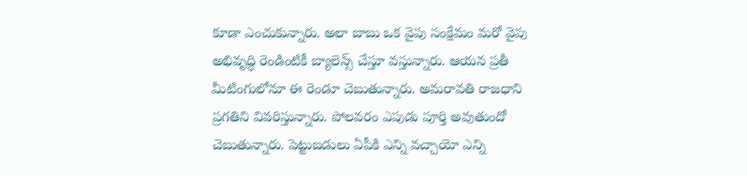కూడా ఎంచుకున్నారు. అలా బాబు ఒక వైపు సంక్షేమం మరో వైపు అభివృద్ధి రెండింటికీ బ్యాలెన్స్ చేస్తూ వస్తున్నారు. ఆయన ప్రతీ మీటింగులోనూ ఈ రెండూ చెబుతున్నారు. అమరావతి రాజధాని ప్రగతిని వివరిస్తున్నారు. పోలవరం ఎపుడు పూర్తి అవుతుందో చెబుతున్నారు. పెట్టుబడులు ఏపీకి ఎన్ని వచ్చాయో ఎన్ని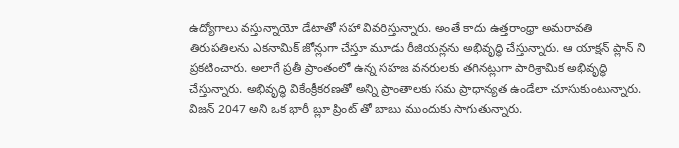ఉద్యోగాలు వస్తున్నాయో డేటాతో సహా వివరిస్తున్నారు. అంతే కాదు ఉత్తరాంధ్రా అమరావతి తిరుపతిలను ఎకనామిక్ జోన్లుగా చేస్తూ మూడు రీజియన్లను అభివృద్ధి చేస్తున్నారు. ఆ యాక్షన్ ప్లాన్ ని ప్రకటించారు. అలాగే ప్రతీ ప్రాంతంలో ఉన్న సహజ వనరులకు తగినట్లుగా పారిశ్రామిక అభివృద్ధి చేస్తున్నారు. అభివృద్ధి వికేంక్రీకరణతో అన్ని ప్రాంతాలకు సమ ప్రాధాన్యత ఉండేలా చూసుకుంటున్నారు. విజన్ 2047 అని ఒక భారీ బ్లూ ప్రింట్ తో బాబు ముందుకు సాగుతున్నారు.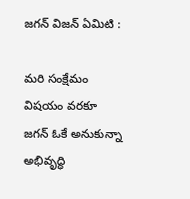జగన్ విజన్ ఏమిటి :

మరి సంక్షేమం విషయం వరకూ జగన్ ఓకే అనుకున్నా అభివృద్ధి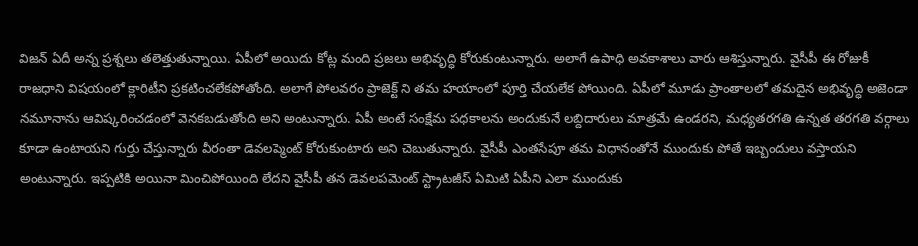విజన్ ఏదీ అన్న ప్రశ్నలు తలెత్తుతున్నాయి. ఏపీలో అయిదు కోట్ల మంది ప్రజలు అభివృద్ధి కోరుకుంటున్నారు. అలాగే ఉపాధి అవకాశాలు వారు ఆశిస్తున్నారు. వైసీపీ ఈ రోజుకీ రాజధాని విషయంలో క్లారిటీని ప్రకటించలేకపోతోంది. అలాగే పోలవరం ప్రాజెక్ట్ ని తమ హయాంలో పూర్తి చేయలేక పోయింది. ఏపీలో మూడు ప్రాంతాలలో తమదైన అభివృద్ధి అజెండా నమూనాను ఆవిష్కరించడంలో వెనకబడుతోంది అని అంటున్నారు. ఏపీ అంటే సంక్షేమ పధకాలను అందుకునే లబ్దిదారులు మాత్రమే ఉండరని, మధ్యతరగతి ఉన్నత తరగతి వర్గాలు కూడా ఉంటాయని గుర్తు చేస్తున్నారు వీరంతా డెవలప్మెంట్ కోరుకుంటారు అని చెబుతున్నారు. వైసీపీ ఎంతసేపూ తమ విధానంతోనే ముందుకు పోతే ఇబ్బందులు వస్తాయని అంటున్నారు. ఇప్పటికి అయినా మించిపోయింది లేదని వైసీపీ తన డెవలపమెంట్ స్ట్రాటజీస్ ఏమిటి ఏపీని ఎలా ముందుకు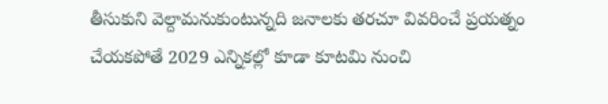తీసుకుని వెల్దామనుకుంటున్నది జనాలకు తరచూ వివరించే ప్రయత్నం చేయకపోతే 2029 ఎన్నికల్లో కూడా కూటమి నుంచి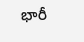భారీ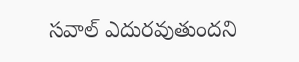సవాల్ ఎదురవుతుందని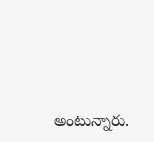అంటున్నారు.